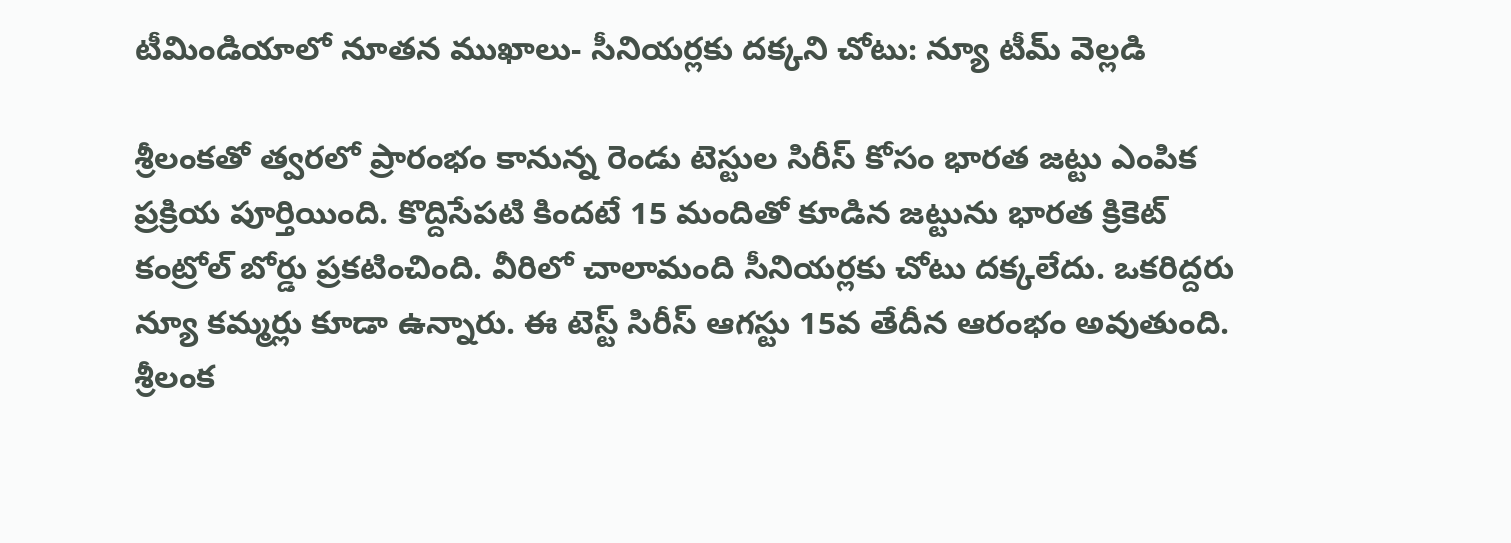టీమిండియాలో నూతన ముఖాలు- సీనియర్లకు దక్కని చోటు: న్యూ టీమ్ వెల్లడి

శ్రీలంకతో త్వరలో ప్రారంభం కానున్న రెండు టెస్టుల సిరీస్ కోసం భారత జట్టు ఎంపిక ప్రక్రియ పూర్తియింది. కొద్దిసేపటి కిందటే 15 మందితో కూడిన జట్టును భారత క్రికెట్ కంట్రోల్ బోర్డు ప్రకటించింది. వీరిలో చాలామంది సీనియర్లకు చోటు దక్కలేదు. ఒకరిద్దరు న్యూ కమ్మర్లు కూడా ఉన్నారు. ఈ టెస్ట్ సిరీస్ ఆగస్టు 15వ తేదీన ఆరంభం అవుతుంది. శ్రీలంక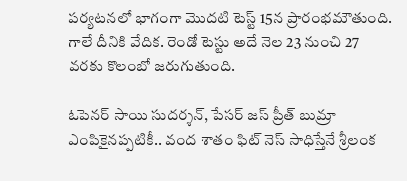పర్యటనలో భాగంగా మొదటి టెస్ట్ 15న ప్రారంభమౌతుంది. గాలే దీనికి వేదిక. రెండో టెస్టు అదే నెల 23 నుంచి 27 వరకు కొలంబో జరుగుతుంది.

ఓపెనర్ సాయి సుదర్శన్, పేసర్ జస్ ప్రీత్ బుమ్రా ఎంపికైనప్పటికీ.. వంద శాతం ఫిట్ నెస్ సాధిస్తేనే శ్రీలంక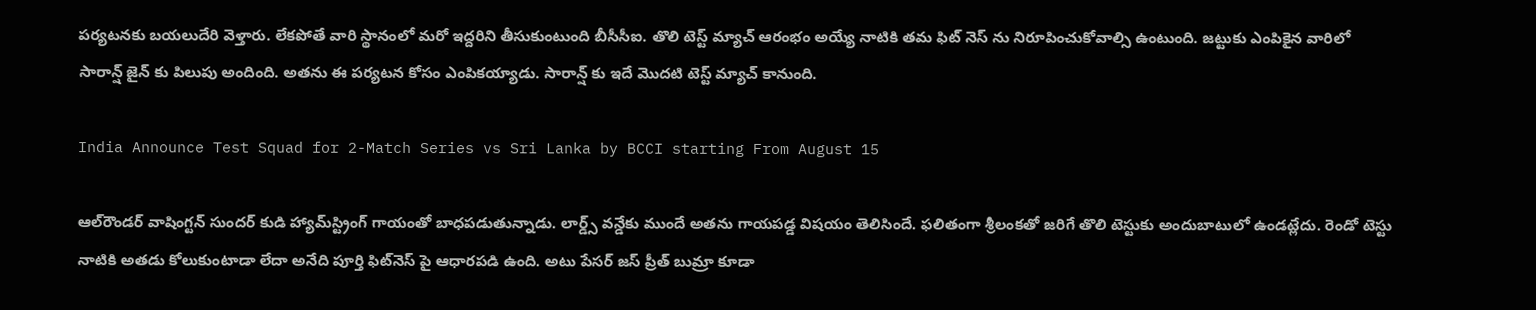పర్యటనకు బయలుదేరి వెళ్తారు. లేకపోతే వారి స్థానంలో మరో ఇద్దరిని తీసుకుంటుంది బీసీసీఐ. తొలి టెస్ట్ మ్యాచ్ ఆరంభం అయ్యే నాటికి తమ ఫిట్ నెస్ ను నిరూపించుకోవాల్సి ఉంటుంది. జట్టుకు ఎంపికైన వారిలో సారాన్ష్ జైన్ కు పిలుపు అందింది. అతను ఈ పర్యటన కోసం ఎంపికయ్యాడు. సారాన్ష్ కు ఇదే మొదటి టెస్ట్ మ్యాచ్ కానుంది.

India Announce Test Squad for 2-Match Series vs Sri Lanka by BCCI starting From August 15

ఆల్‌రౌండర్ వాషింగ్టన్ సుందర్ కుడి హ్యామ్‌స్ట్రింగ్ గాయంతో బాధపడుతున్నాడు. లార్డ్స్‌ వన్డేకు ముందే అతను గాయపడ్డ విషయం తెలిసిందే. ఫలితంగా శ్రీలంకతో జరిగే తొలి టెస్టుకు అందుబాటులో ఉండట్లేదు. రెండో టెస్టు నాటికి అతడు కోలుకుంటాడా లేదా అనేది పూర్తి ఫిట్‌నెస్ పై ఆధారపడి ఉంది. అటు పేసర్ జస్ ప్రీత్ బుమ్రా కూడా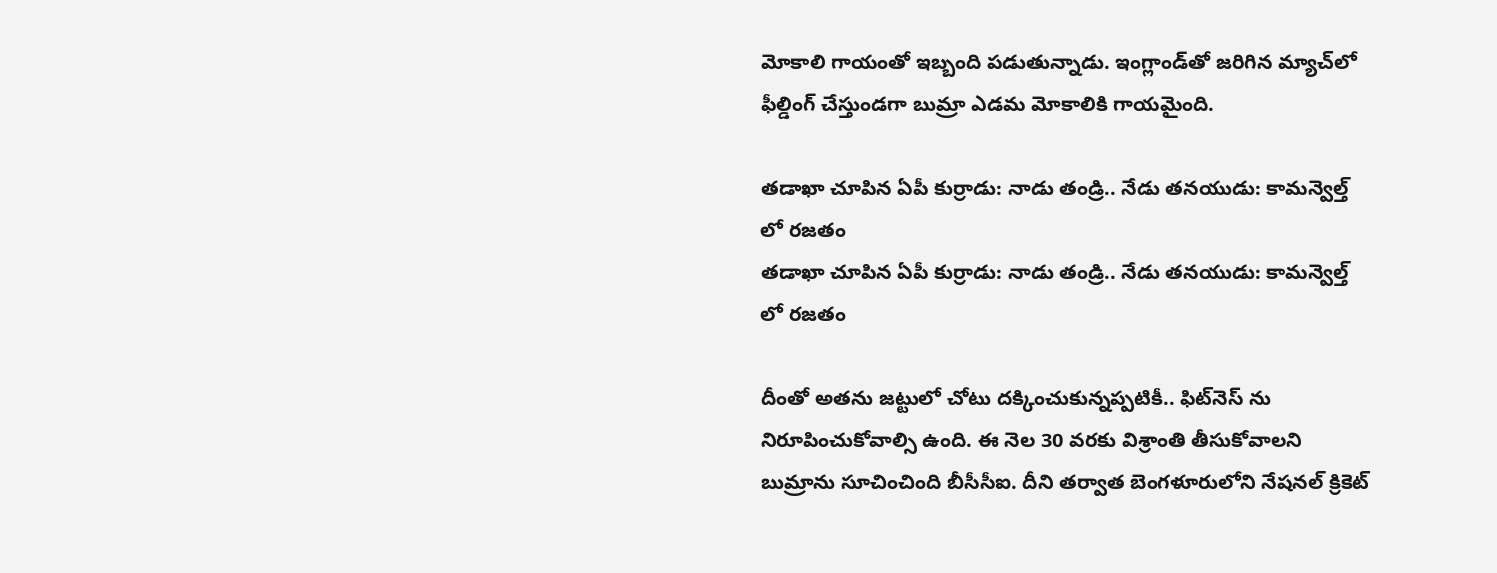మోకాలి గాయంతో ఇబ్బంది పడుతున్నాడు. ఇంగ్లాండ్‌తో జరిగిన మ్యాచ్‌లో ఫీల్డింగ్ చేస్తుండగా బుమ్రా ఎడమ మోకాలికి గాయమైంది.

తడాఖా చూపిన ఏపీ కుర్రాడు: నాడు తండ్రి.. నేడు తనయుడు: కామన్వెల్త్ లో రజతం
తడాఖా చూపిన ఏపీ కుర్రాడు: నాడు తండ్రి.. నేడు తనయుడు: కామన్వెల్త్ లో రజతం

దీంతో అతను జట్టులో చోటు దక్కించుకున్నప్పటికీ.. ఫిట్‌నెస్ ను నిరూపించుకోవాల్సి ఉంది. ఈ నెల 30 వరకు విశ్రాంతి తీసుకోవాలని బుమ్రాను సూచించింది బీసీసీఐ. దీని తర్వాత బెంగళూరులోని నేషనల్ క్రికెట్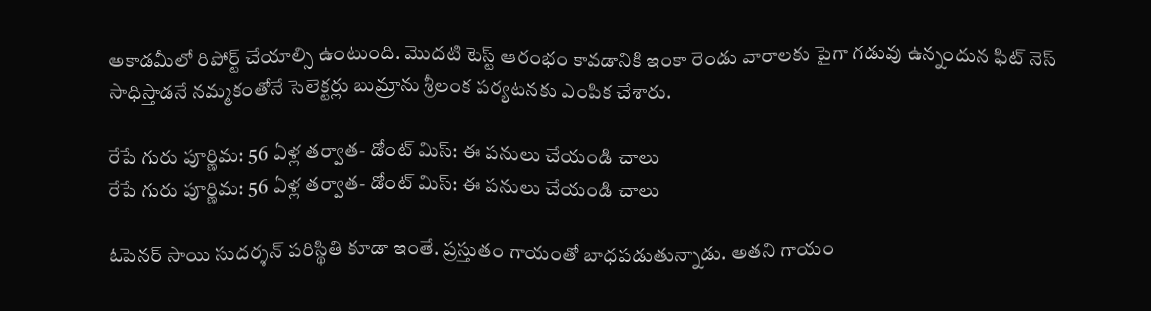అకాడమీలో రిపోర్ట్ చేయాల్సి ఉంటుంది. మొదటి టెస్ట్ ఆరంభం కావడానికి ఇంకా రెండు వారాలకు పైగా గడువు ఉన్నందున ఫిట్ నెస్ సాధిస్తాడనే నమ్మకంతోనే సెలెక్టర్లు బుమ్రాను శ్రీలంక పర్యటనకు ఎంపిక చేశారు.

రేపే గురు పూర్ణిమ: 56 ఏళ్ల తర్వాత- డోంట్ మిస్: ఈ పనులు చేయండి చాలు
రేపే గురు పూర్ణిమ: 56 ఏళ్ల తర్వాత- డోంట్ మిస్: ఈ పనులు చేయండి చాలు

ఓపెనర్ సాయి సుదర్శన్ పరిస్థితి కూడా ఇంతే. ప్రస్తుతం గాయంతో బాధపడుతున్నాడు. అతని గాయం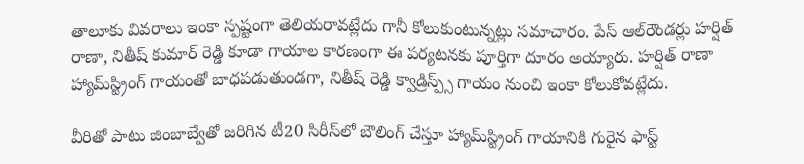తాలూకు వివరాలు ఇంకా స్పష్టంగా తెలియరావట్లేదు గానీ కోలుకుంటున్నట్లు సమాచారం. పేస్ ఆల్‌రౌండర్లు హర్షిత్ రాణా, నితీష్ కుమార్ రెడ్డి కూడా గాయాల కారణంగా ఈ పర్యటనకు పూర్తిగా దూరం అయ్యారు. హర్షిత్ రాణా హ్యామ్‌స్ట్రింగ్ గాయంతో బాధపడుతుండగా, నితీష్ రెడ్డి క్వాడ్రిస్ప్స్ గాయం నుంచి ఇంకా కోలుకోవట్లేదు.

వీరితో పాటు జింబాబ్వేతో జరిగిన టీ20 సిరీస్‌లో బౌలింగ్ చేస్తూ హ్యామ్‌స్ట్రింగ్ గాయానికి గురైన ఫాస్ట్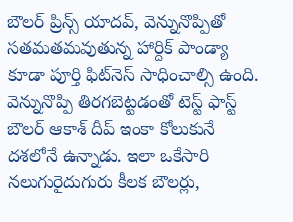బౌలర్ ప్రిన్స్ యాదవ్, వెన్నునొప్పితో సతమతమవుతున్న హార్దిక్ పాండ్యా కూడా పూర్తి ఫిట్‌నెస్ సాధించాల్సి ఉంది. వెన్నునొప్పి తిరగబెట్టడంతో టెస్ట్ ఫాస్ట్ బౌలర్ ఆకాశ్ దీప్ ఇంకా కోలుకునే దశలోనే ఉన్నాడు. ఇలా ఒకేసారి నలుగురైదుగురు కీలక బౌలర్లు,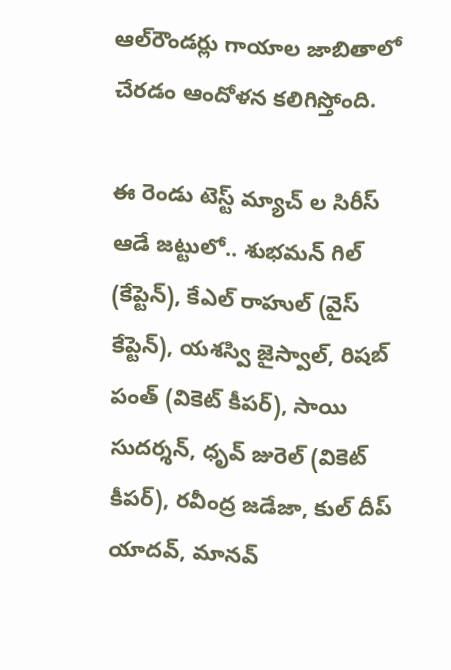ఆల్‌రౌండర్లు గాయాల జాబితాలో చేరడం ఆందోళన కలిగిస్తోంది.

ఈ రెండు టెస్ట్ మ్యాచ్ ల సిరీస్ ఆడే జట్టులో.. శుభమన్ గిల్ (కేప్టెన్), కేఎల్ రాహుల్ (వైస్ కేప్టెన్), యశస్వి జైస్వాల్, రిషబ్ పంత్ (వికెట్ కీపర్), సాయి సుదర్శన్, ధృవ్ జురెల్ (వికెట్ కీపర్), రవీంద్ర జడేజా, కుల్ దీప్ యాదవ్, మానవ్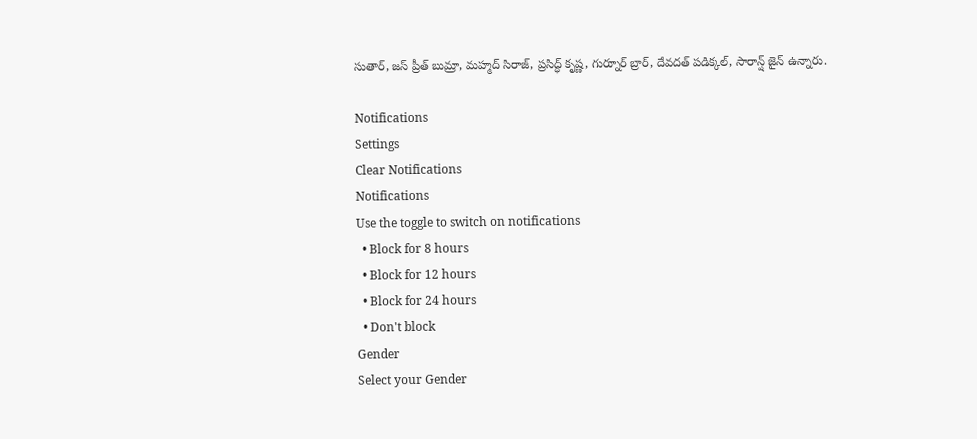సుతార్, జస్ ప్రీత్ బుమ్రా, మహ్మద్ సిరాజ్, ప్రసిద్ధ్ కృష్ణ, గుర్నూర్ బ్రార్, దేవదత్ పడిక్కల్, సారాన్ష్ జైన్ ఉన్నారు.

Notifications
Settings
Clear Notifications
Notifications
Use the toggle to switch on notifications
  • Block for 8 hours
  • Block for 12 hours
  • Block for 24 hours
  • Don't block
Gender
Select your Gender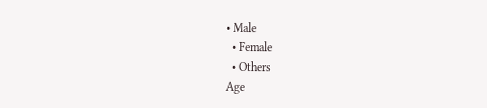• Male
  • Female
  • Others
Age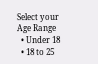Select your Age Range
  • Under 18
  • 18 to 25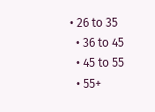• 26 to 35
  • 36 to 45
  • 45 to 55
  • 55+